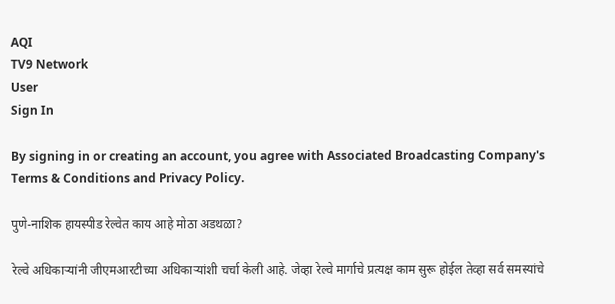AQI
TV9 Network
User
Sign In

By signing in or creating an account, you agree with Associated Broadcasting Company's Terms & Conditions and Privacy Policy.

पुणे-नाशिक हायस्पीड रेल्वेत काय आहे मोठा अडथळा?

रेल्वे अधिकाऱ्यांनी जीएमआरटीच्या अधिकाऱ्यांशी चर्चा केली आहे. जेव्हा रेल्वे मार्गाचे प्रत्यक्ष काम सुरू होईल तेव्हा सर्व समस्यांचे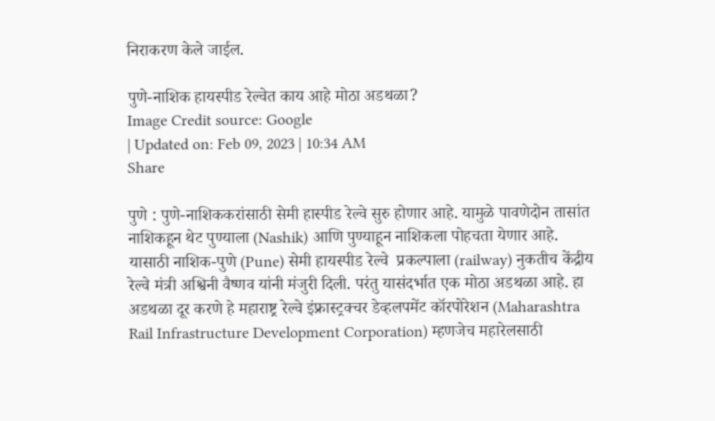निराकरण केले जाईल.

पुणे-नाशिक हायस्पीड रेल्वेत काय आहे मोठा अडथळा?
Image Credit source: Google
| Updated on: Feb 09, 2023 | 10:34 AM
Share

पुणे : पुणे-नाशिककरांसाठी सेमी हास्पीड रेल्वे सुरु होणार आहे. यामुळे पावणेदोन तासांत नाशिकहून थेट पुण्याला (Nashik) आणि पुण्याहून नाशिकला पोहचता येणार आहे. यासाठी नाशिक-पुणे (Pune) सेमी हायस्पीड रेल्वे  प्रकल्पाला (railway) नुकतीच केंद्रीय रेल्वे मंत्री अश्विनी वैष्णव यांनी मंजुरी दिली. परंतु यासंदर्भात एक मोठा अडथळा आहे. हा अडथळा दूर करणे हे महाराष्ट्र रेल्वे इंफ्रास्ट्रक्चर डेव्हलपमेंट कॉरपोरेशन (Maharashtra Rail Infrastructure Development Corporation) म्हणजेच महारेलसाठी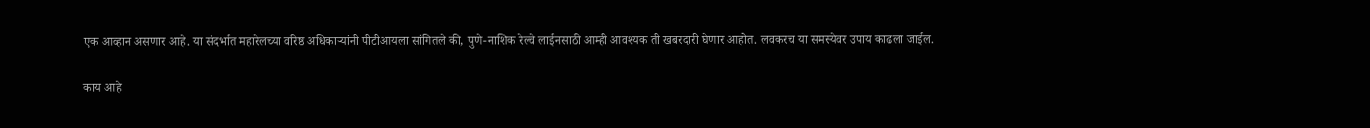एक आव्हान असणार आहे. या संदर्भात महारेलच्या वरिष्ठ अधिकाऱ्यांनी पीटीआयला सांगितले की, पुणे-नाशिक रेल्वे लाईनसाठी आम्ही आवश्यक ती खबरदारी घेणार आहोत. लवकरच या समस्येवर उपाय काढला जाईल.

काय आहे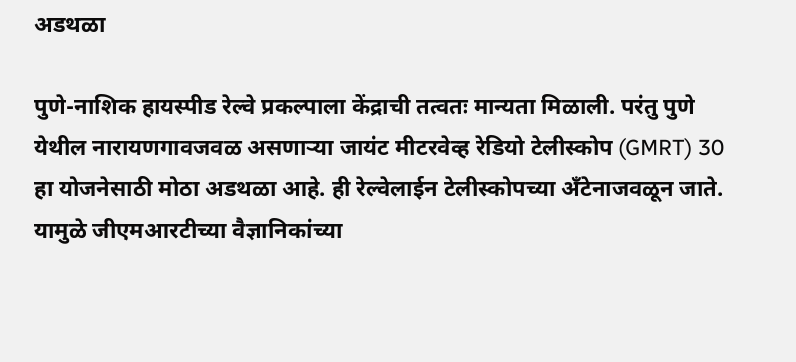अडथळा

पुणे-नाशिक हायस्पीड रेल्वे प्रकल्पाला केंद्राची तत्वतः मान्यता मिळाली. परंतु पुणे येथील नारायणगावजवळ असणाऱ्या जायंट मीटरवेव्ह रेडियो टेलीस्कोप (GMRT) 30 हा योजनेसाठी मोठा अडथळा आहे. ही रेल्वेलाईन टेलीस्कोपच्या अँटेनाजवळून जाते. यामुळे जीएमआरटीच्या वैज्ञानिकांच्या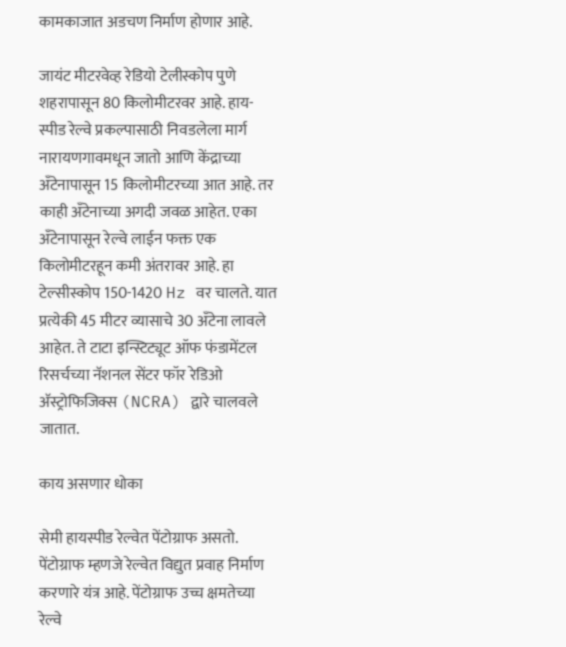कामकाजात अडचण निर्माण होणार आहे.

जायंट मीटरवेव्ह रेडियो टेलीस्कोप पुणे शहरापासून 80 किलोमीटरवर आहे. हाय-स्पीड रेल्वे प्रकल्पासाठी निवडलेला मार्ग नारायणगावमधून जातो आणि केंद्राच्या अँटेनापासून 15 किलोमीटरच्या आत आहे. तर काही अँटेनाच्या अगदी जवळ आहेत. एका अँटेनापासून रेल्वे लाईन फक्त एक किलोमीटरहून कमी अंतरावर आहे. हा टेल्सीस्कोप 150-1420 Hz वर चालते. यात प्रत्येकी 45 मीटर व्यासाचे 30 अँटेना लावले आहेत. ते टाटा इन्स्टिट्यूट ऑफ फंडामेंटल रिसर्चच्या नॅशनल सेंटर फॉर रेडिओ अ‍ॅस्ट्रोफिजिक्स (NCRA) द्वारे चालवले जातात.

काय असणार धोका

सेमी हायस्पीड रेल्वेत पेंटोग्राफ असतो. पेंटोग्राफ म्हणजे रेल्वेत विद्युत प्रवाह निर्माण करणारे यंत्र आहे. पेंटोग्राफ उच्च क्षमतेच्या रेल्वे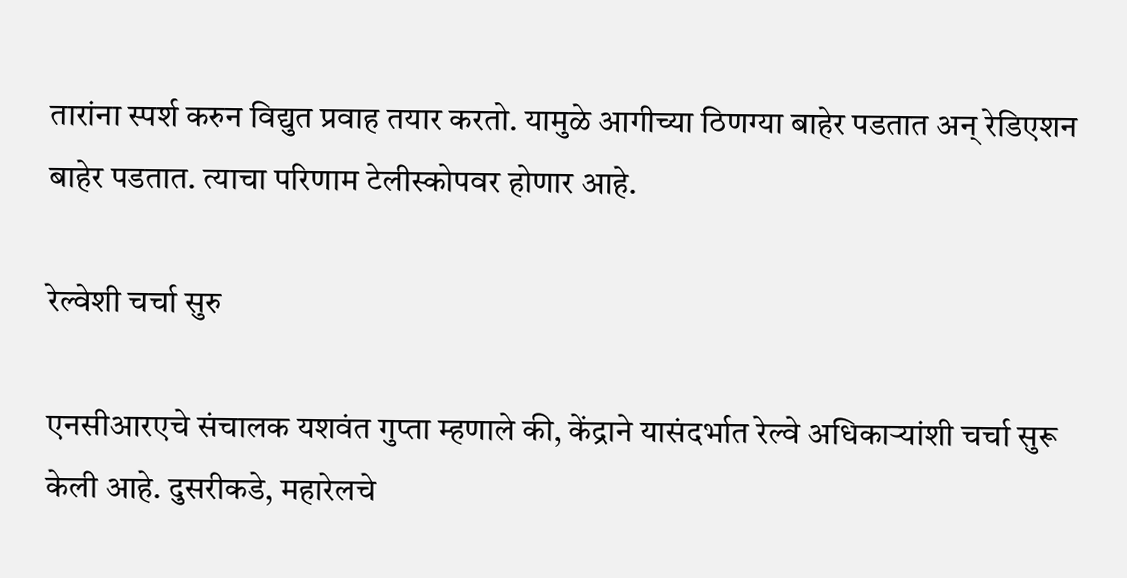तारांना स्पर्श करुन विद्युत प्रवाह तयार करतो. यामुळे आगीच्या ठिणग्या बाहेर पडतात अन् रेडिएशन बाहेर पडतात. त्याचा परिणाम टेलीस्कोपवर होणार आहे.

रेल्वेशी चर्चा सुरु

एनसीआरएचे संचालक यशवंत गुप्ता म्हणाले की, केंद्राने यासंदर्भात रेल्वे अधिकाऱ्यांशी चर्चा सुरू केली आहे. दुसरीकडे, महारेलचे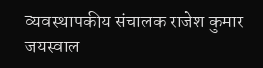व्यवस्थापकीय संचालक राजेश कुमार जयस्वाल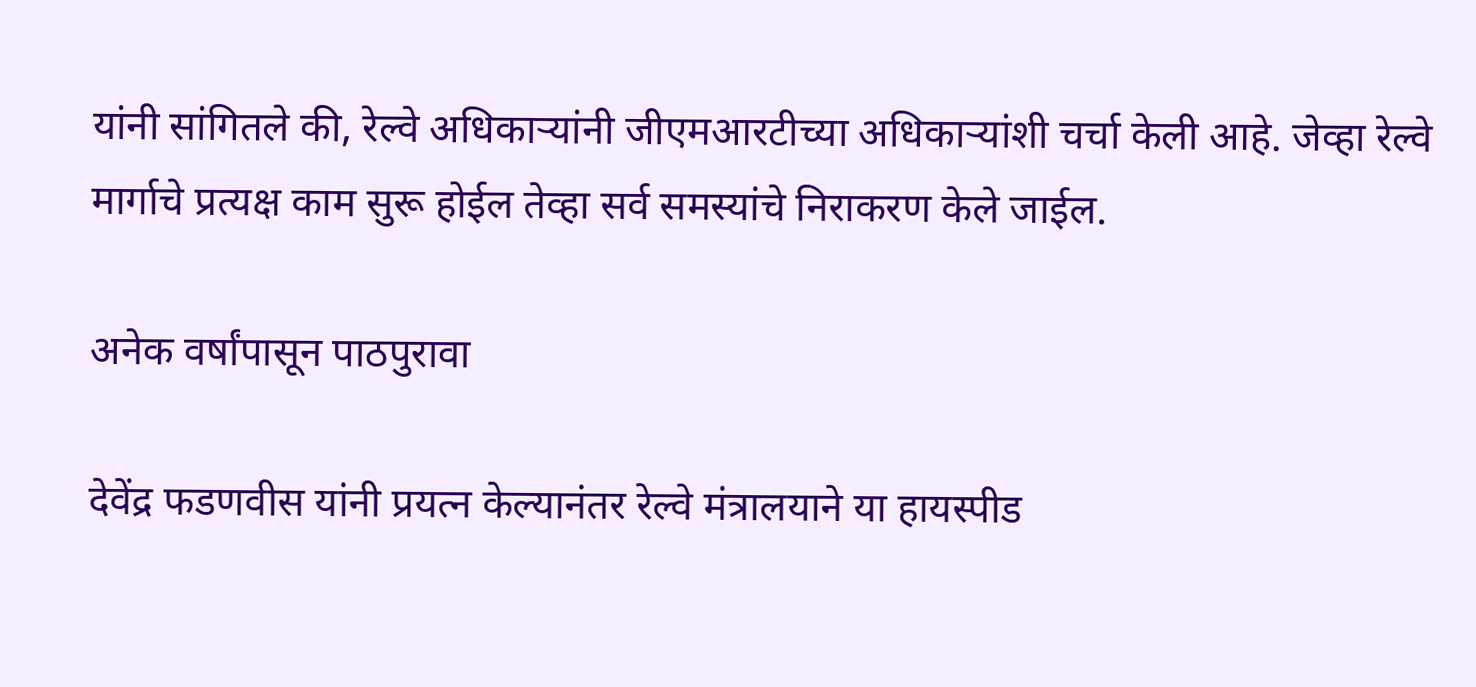यांनी सांगितले की, रेल्वे अधिकाऱ्यांनी जीएमआरटीच्या अधिकाऱ्यांशी चर्चा केली आहे. जेव्हा रेल्वे मार्गाचे प्रत्यक्ष काम सुरू होईल तेव्हा सर्व समस्यांचे निराकरण केले जाईल.

अनेक वर्षांपासून पाठपुरावा

देवेंद्र फडणवीस यांनी प्रयत्न केल्यानंतर रेल्वे मंत्रालयाने या हायस्पीड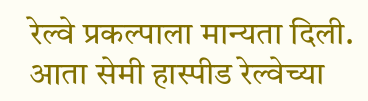रेल्वे प्रकल्पाला मान्यता दिली. आता सेमी हास्पीड रेल्वेच्या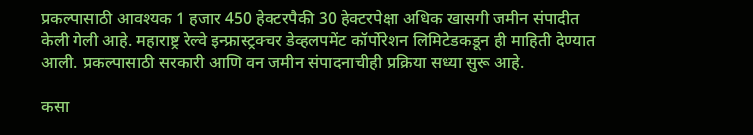प्रकल्पासाठी आवश्यक 1 हजार 450 हेक्टरपैकी 30 हेक्टरपेक्षा अधिक खासगी जमीन संपादीत केली गेली आहे. महाराष्ट्र रेल्वे इन्फ्रास्ट्रक्चर डेव्हलपमेंट कॉर्पोरेशन लिमिटेडकडून ही माहिती देण्यात आली. प्रकल्पासाठी सरकारी आणि वन जमीन संपादनाचीही प्रक्रिया सध्या सुरू आहे.

कसा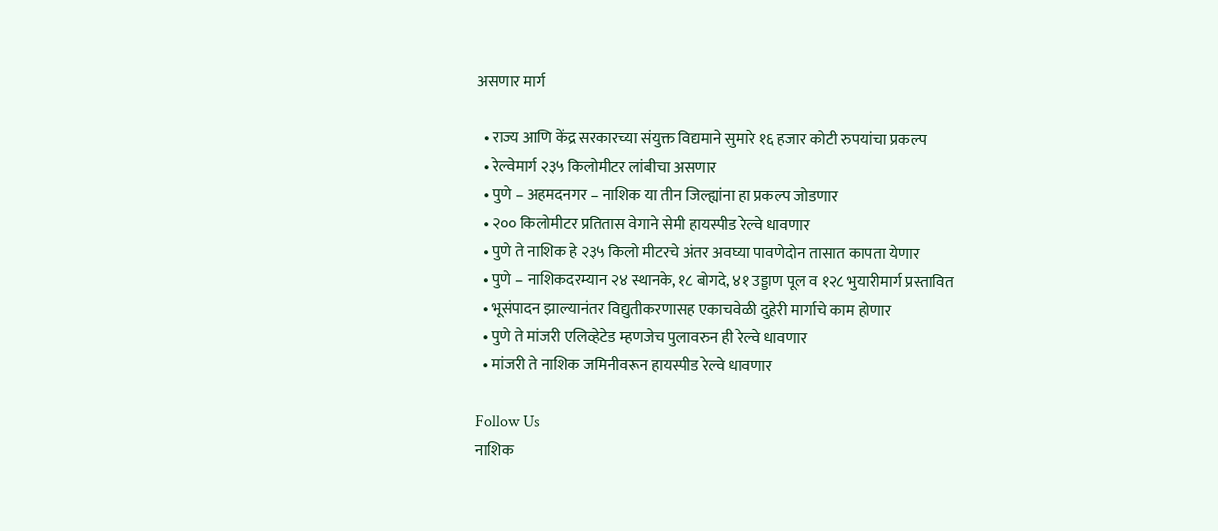असणार मार्ग

  • राज्य आणि केंद्र सरकारच्या संयुक्त विद्यमाने सुमारे १६ हजार कोटी रुपयांचा प्रकल्प
  • रेल्वेमार्ग २३५ किलोमीटर लांबीचा असणार
  • पुणे – अहमदनगर – नाशिक या तीन जिल्ह्यांना हा प्रकल्प जोडणार
  • २०० किलोमीटर प्रतितास वेगाने सेमी हायस्पीड रेल्वे धावणार
  • पुणे ते नाशिक हे २३५ किलो मीटरचे अंतर अवघ्या पावणेदोन तासात कापता येणार
  • पुणे – नाशिकदरम्यान २४ स्थानके, १८ बोगदे, ४१ उड्डाण पूल व १२८ भुयारीमार्ग प्रस्तावित
  • भूसंपादन झाल्यानंतर विद्युतीकरणासह एकाचवेळी दुहेरी मार्गाचे काम होणार
  • पुणे ते मांजरी एलिव्हेटेड म्हणजेच पुलावरुन ही रेल्वे धावणार
  • मांजरी ते नाशिक जमिनीवरून हायस्पीड रेल्वे धावणार

Follow Us
नाशिक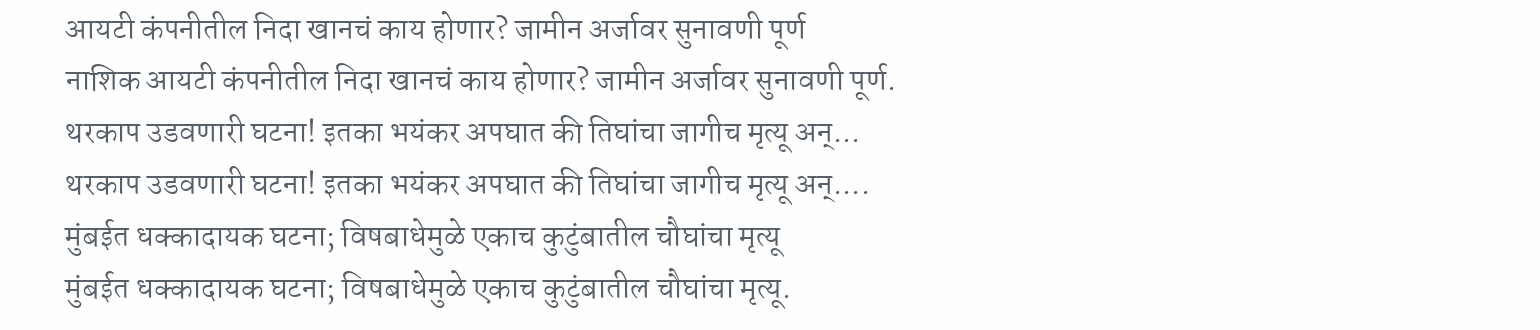आयटी कंपनीतील निदा खानचं काय होणार? जामीन अर्जावर सुनावणी पूर्ण
नाशिक आयटी कंपनीतील निदा खानचं काय होणार? जामीन अर्जावर सुनावणी पूर्ण.
थरकाप उडवणारी घटना! इतका भयंकर अपघात की तिघांचा जागीच मृत्यू अन्...
थरकाप उडवणारी घटना! इतका भयंकर अपघात की तिघांचा जागीच मृत्यू अन्....
मुंबईत धक्कादायक घटना; विषबाधेमुळे एकाच कुटुंबातील चौघांचा मृत्यू
मुंबईत धक्कादायक घटना; विषबाधेमुळे एकाच कुटुंबातील चौघांचा मृत्यू.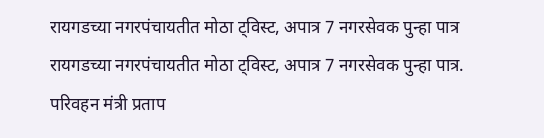रायगडच्या नगरपंचायतीत मोठा ट्विस्ट, अपात्र 7 नगरसेवक पुन्हा पात्र
रायगडच्या नगरपंचायतीत मोठा ट्विस्ट, अपात्र 7 नगरसेवक पुन्हा पात्र.
परिवहन मंत्री प्रताप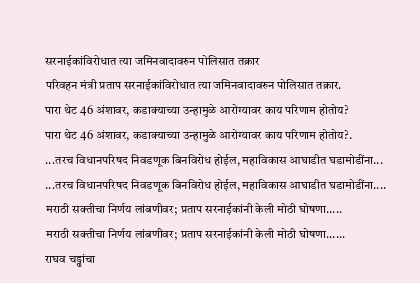सरनाईकांविरोधात त्या जमिनवादावरुन पोलिसात तक्रार
परिवहन मंत्री प्रताप सरनाईकांविरोधात त्या जमिनवादावरुन पोलिसात तक्रार.
पारा थेट 46 अंशावर, कडाक्याच्या उन्हामुळे आरोग्यावर काय परिणाम होतोय?
पारा थेट 46 अंशावर, कडाक्याच्या उन्हामुळे आरोग्यावर काय परिणाम होतोय?.
...तरच विधानपरिषद निवडणूक बिनविरोध होईल, महाविकास आघाडीत घडामोडींना...
...तरच विधानपरिषद निवडणूक बिनविरोध होईल, महाविकास आघाडीत घडामोडींना....
मराठी सक्तीचा निर्णय लांबणीवर; प्रताप सरनाईकांनी केली मोठी घोषणा.....
मराठी सक्तीचा निर्णय लांबणीवर; प्रताप सरनाईकांनी केली मोठी घोषणा......
राघव चड्ढांचा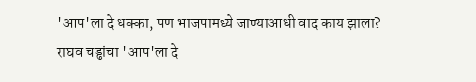'आप'ला दे धक्का, पण भाजपामध्ये जाण्याआधी वाद काय झाला?
राघव चड्ढांचा 'आप'ला दे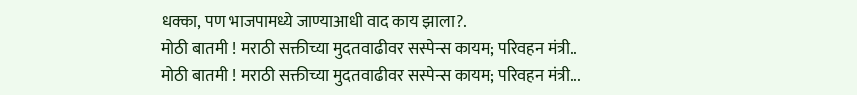धक्का, पण भाजपामध्ये जाण्याआधी वाद काय झाला?.
मोठी बातमी ! मराठी सक्तीच्या मुदतवाढीवर सस्पेन्स कायम; परिवहन मंत्री..
मोठी बातमी ! मराठी सक्तीच्या मुदतवाढीवर सस्पेन्स कायम; परिवहन मंत्री...